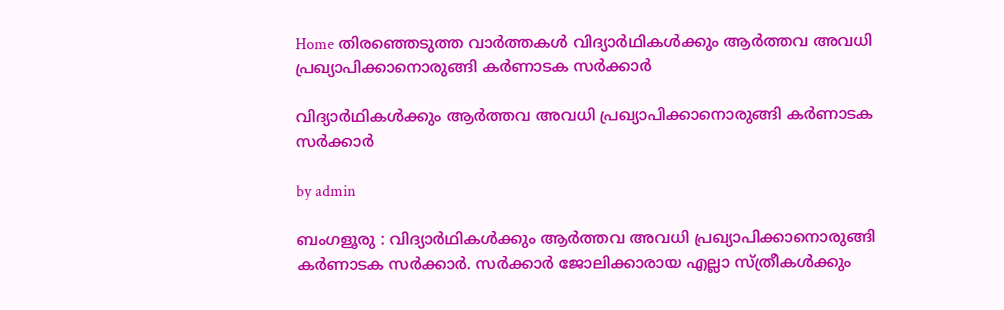Home തിരഞ്ഞെടുത്ത വാർത്തകൾ വിദ്യാര്‍ഥികള്‍ക്കും ആര്‍ത്തവ അവധി പ്രഖ്യാപിക്കാനൊരുങ്ങി കര്‍ണാടക സര്‍ക്കാര്‍

വിദ്യാര്‍ഥികള്‍ക്കും ആര്‍ത്തവ അവധി പ്രഖ്യാപിക്കാനൊരുങ്ങി കര്‍ണാടക സര്‍ക്കാര്‍

by admin

ബംഗളൂരു : വിദ്യാർഥികള്‍ക്കും ആർത്തവ അവധി പ്രഖ്യാപിക്കാനൊരുങ്ങി കർണാടക സർക്കാർ. സർക്കാർ ജോലിക്കാരായ എല്ലാ സ്ത്രീകള്‍ക്കും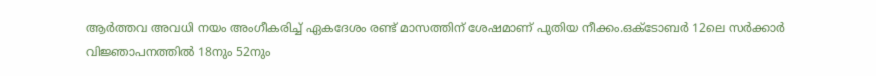ആർത്തവ അവധി നയം അംഗീകരിച്ച്‌ ഏകദേശം രണ്ട് മാസത്തിന് ശേഷമാണ് പുതിയ നീക്കം.ഒക്ടോബർ 12ലെ സർക്കാർ വിജ്ഞാപനത്തില്‍ 18നും 52നും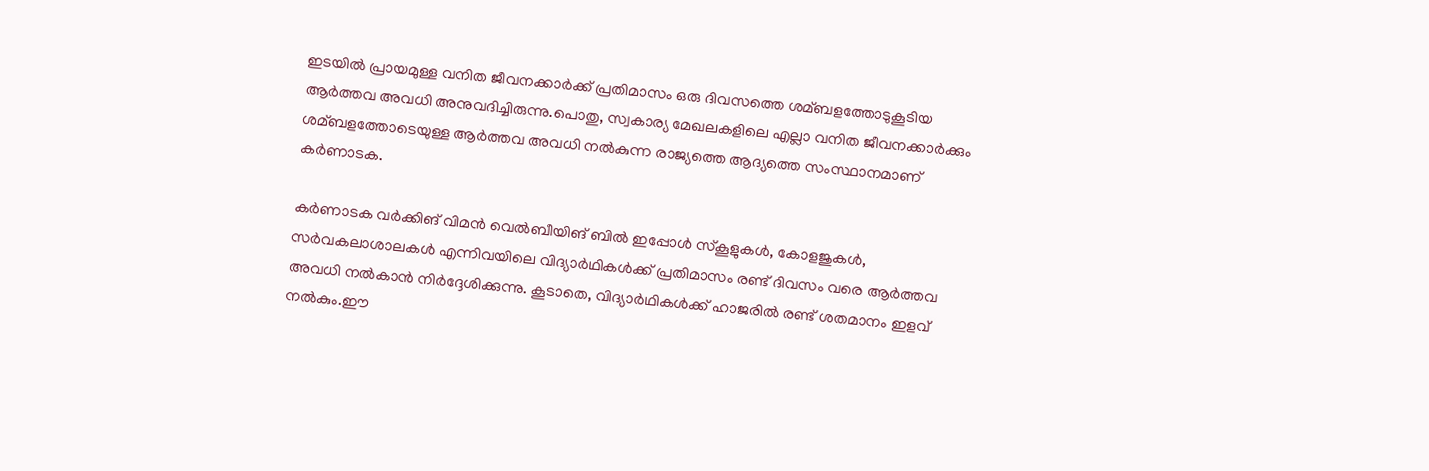ഇടയില്‍ പ്രായമുള്ള വനിത ജീവനക്കാർക്ക് പ്രതിമാസം ഒരു ദിവസത്തെ ശമ്ബളത്തോടുകൂടിയ ആർത്തവ അവധി അനുവദിച്ചിരുന്നു.പൊതു, സ്വകാര്യ മേഖലകളിലെ എല്ലാ വനിത ജീവനക്കാർക്കും ശമ്ബളത്തോടെയുള്ള ആർത്തവ അവധി നല്‍കുന്ന രാജ്യത്തെ ആദ്യത്തെ സംസ്ഥാനമാണ് കർണാടക.

കർണാടക വർക്കിങ് വിമൻ വെല്‍ബീയിങ് ബില്‍ ഇപ്പോള്‍ സ്കൂളുകള്‍, കോളജുകള്‍, സർവകലാശാലകള്‍ എന്നിവയിലെ വിദ്യാർഥികള്‍ക്ക് പ്രതിമാസം രണ്ട് ദിവസം വരെ ആർത്തവ അവധി നല്‍കാൻ നിർദ്ദേശിക്കുന്നു. കൂടാതെ, വിദ്യാർഥികള്‍ക്ക് ഹാജരില്‍ രണ്ട് ശതമാനം ഇളവ് നല്‍കും.ഈ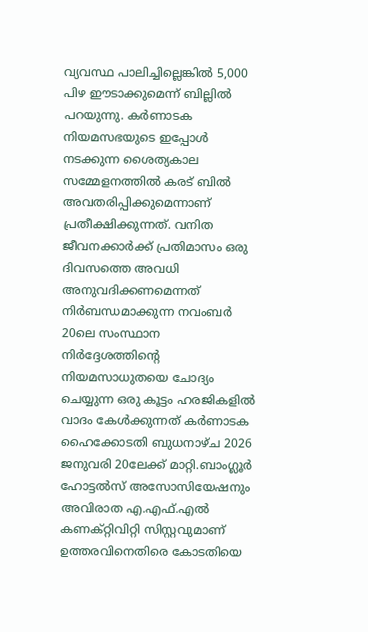വ്യവസ്ഥ പാലിച്ചില്ലെങ്കില്‍ 5,000 പിഴ ഈടാക്കുമെന്ന് ബില്ലില്‍ പറയുന്നു. കർണാടക നിയമസഭയുടെ ഇപ്പോള്‍ നടക്കുന്ന ശൈത്യകാല സമ്മേളനത്തില്‍ കരട് ബില്‍ അവതരിപ്പിക്കുമെന്നാണ് പ്രതീക്ഷിക്കുന്നത്. വനിത ജീവനക്കാർക്ക് പ്രതിമാസം ഒരു ദിവസത്തെ അവധി അനുവദിക്കണമെന്നത് നിർബന്ധമാക്കുന്ന നവംബർ 20ലെ സംസ്ഥാന നിർദ്ദേശത്തിന്റെ നിയമസാധുതയെ ചോദ്യം ചെയ്യുന്ന ഒരു കൂട്ടം ഹരജികളില്‍ വാദം കേള്‍ക്കുന്നത് കർണാടക ഹൈക്കോടതി ബുധനാഴ്ച 2026 ജനുവരി 20ലേക്ക് മാറ്റി.ബാംഗ്ലൂർ ഹോട്ടല്‍സ് അസോസിയേഷനും അവിരാത എ.എഫ്.എല്‍ കണക്റ്റിവിറ്റി സിസ്റ്റവുമാണ് ഉത്തരവിനെതിരെ കോടതിയെ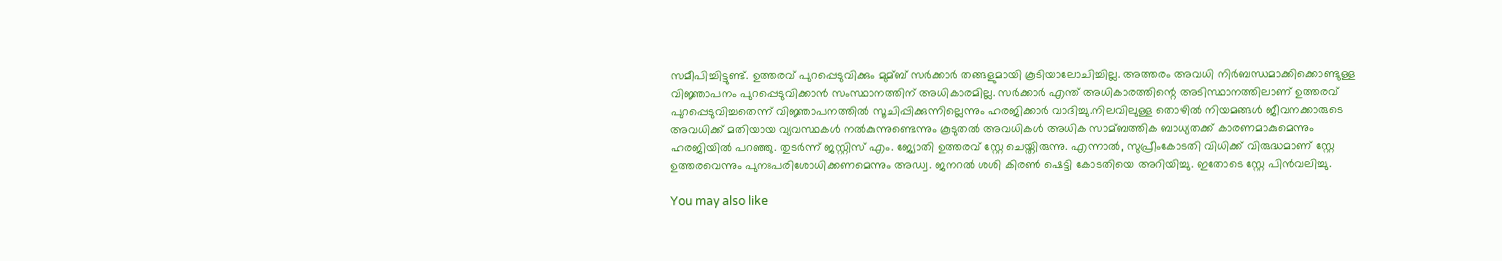സമീപിച്ചിട്ടുണ്ട്. ഉത്തരവ് പുറപ്പെടുവിക്കും മുമ്ബ് സർക്കാർ തങ്ങളുമായി കൂടിയാലോചിച്ചില്ല. അത്തരം അവധി നിർബന്ധമാക്കിക്കൊണ്ടുള്ള വിജ്ഞാപനം പുറപ്പെടുവിക്കാൻ സംസ്ഥാനത്തിന് അധികാരമില്ല. സർക്കാർ എന്ത് അധികാരത്തിന്റെ അടിസ്ഥാനത്തിലാണ് ഉത്തരവ് പുറപ്പെടുവിച്ചതെന്ന് വിജ്ഞാപനത്തില്‍ സൂചിപ്പിക്കുന്നില്ലെന്നും ഹരജിക്കാർ വാദിച്ചു.നിലവിലുള്ള തൊഴില്‍ നിയമങ്ങള്‍ ജീവനക്കാരുടെ അവധിക്ക് മതിയായ വ്യവസ്ഥകള്‍ നല്‍കുന്നുണ്ടെന്നും കൂടുതല്‍ അവധികള്‍ അധിക സാമ്ബത്തിക ബാധ്യതക്ക് കാരണമാകുമെന്നും ഹരജിയില്‍ പറഞ്ഞു. തുടർന്ന് ജസ്റ്റിസ് എം. ജ്യോതി ഉത്തരവ് സ്റ്റേ ചെയ്തിരുന്നു. എന്നാല്‍, സുപ്രീംകോടതി വിധിക്ക് വിരുദ്ധമാണ് സ്റ്റേ ഉത്തരവെന്നും പുനഃപരിശോധിക്കണമെന്നും അഡ്വ. ജനറല്‍ ശശി കിരണ്‍ ഷെട്ടി കോടതിയെ അറിയിച്ചു. ഇതോടെ സ്റ്റേ പിൻവലിച്ചു.

You may also like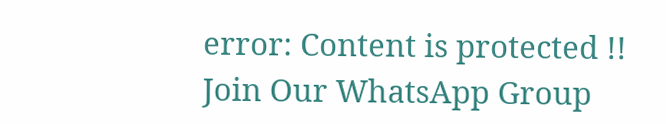error: Content is protected !!
Join Our WhatsApp Group